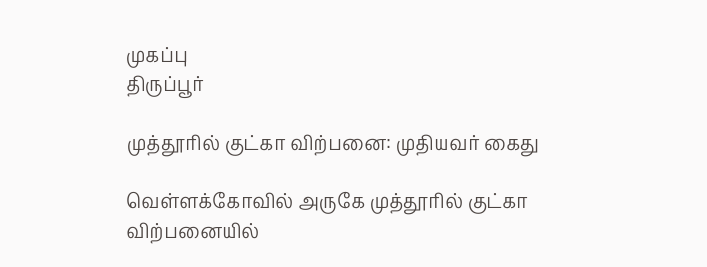முகப்பு
திருப்பூர்

முத்தூரில் குட்கா விற்பனை: முதியவர் கைது

வெள்ளக்கோவில் அருகே முத்தூரில் குட்கா விற்பனையில்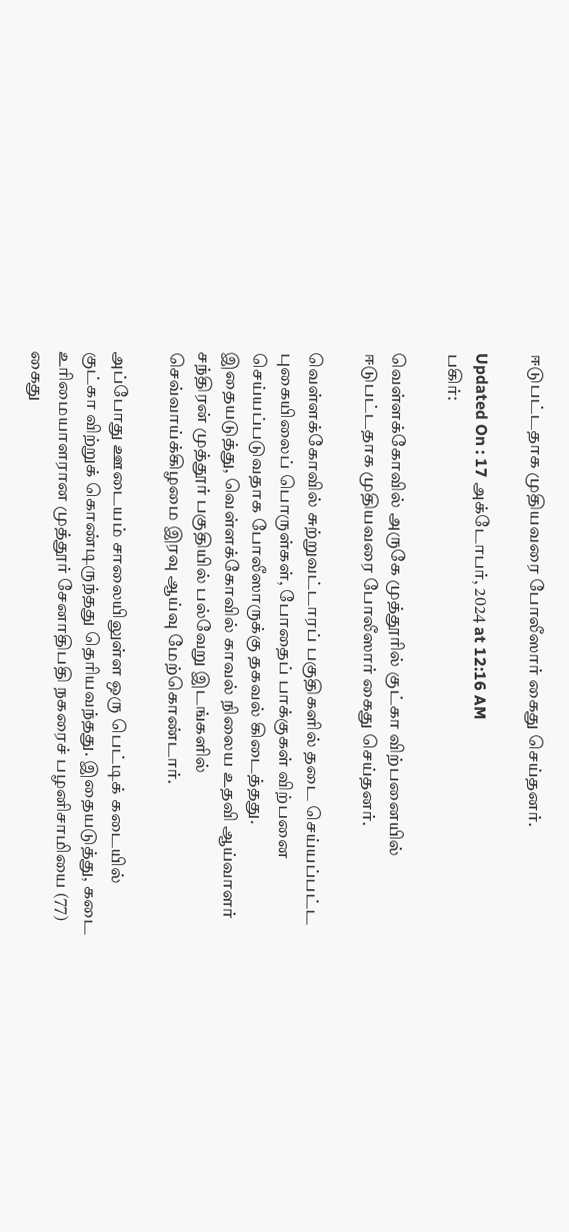ஈடுபட்டதாக முதியவரை போலீஸார் கைது செய்தனர்.

Updated On : 17 அக்டோபர், 2024 at 12:16 AM
பகிர்:

வெள்ளக்கோவில் அருகே முத்தூரில் குட்கா விற்பனையில் ஈடுபட்டதாக முதியவரை போலீஸார் கைது செய்தனர்.

வெள்ளக்கோவில் சுற்றுவட்டாரப் பகுதிகளில் தடை செய்யப்பட்ட புகையிலைப் பொருள்கள், போதைப் பாக்குகள் விற்பனை செய்யப்படுவதாக போலீஸாருக்கு தகவல் கிடைத்தது. இதையடுத்து, வெள்ளக்கோவில் காவல் நிலைய உதவி ஆய்வாளர் சந்திரன் முத்தூர் பகுதியில் பல்வேறு இடங்களில் செவ்வாய்க்கிழமை இரவு ஆய்வு மேற்கொண்டார்.

அப்போது ஊடையம் சாலையிலுள்ள ஒரு பெட்டிக் கடையில் குட்கா விற்றுக் கொண்டிருந்தது தெரியவந்தது. இதையடுத்து, கடை உரிமையாளரான முத்தூர் சேனாதிபதி நகரைச் பழனிசாமியை (77) கைது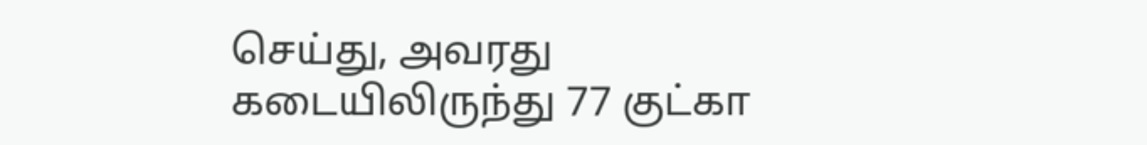செய்து, அவரது கடையிலிருந்து 77 குட்கா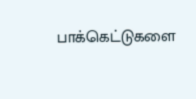பாக்கெட்டுகளை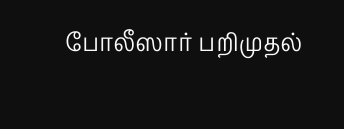போலீஸார் பறிமுதல்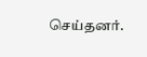செய்தனர்.